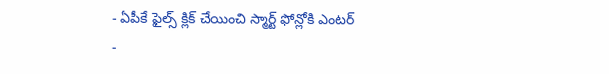- ఏపీకే ఫైల్స్ క్లిక్ చేయించి స్మార్ట్ ఫోన్లోకి ఎంటర్
-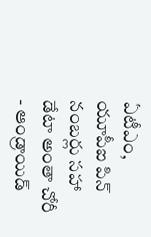ఏటీఎం, యూపీఐ పిన్ నంబర్లు సహా డేటా అంతా చోరీ
- ఆండ్రాయిడ్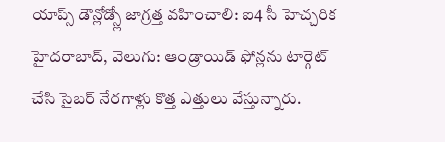యాప్స్ డౌన్లోడ్స్లో జాగ్రత్త వహించాలి: ఐ4 సీ హెచ్చరిక
హైదరాబాద్, వెలుగు: ఆండ్రాయిడ్ ఫోన్లను టార్గెట్ చేసి సైబర్ నేరగాళ్లు కొత్త ఎత్తులు వేస్తున్నారు.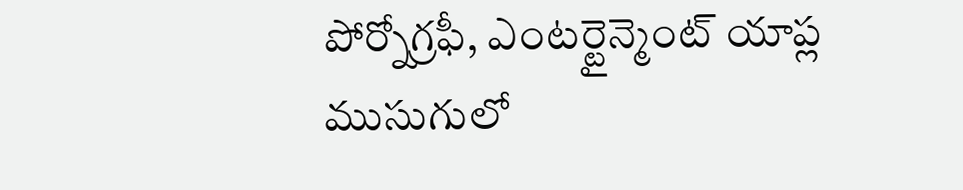పోర్నోగ్రఫీ, ఎంటర్టైన్మెంట్ యాప్ల ముసుగులో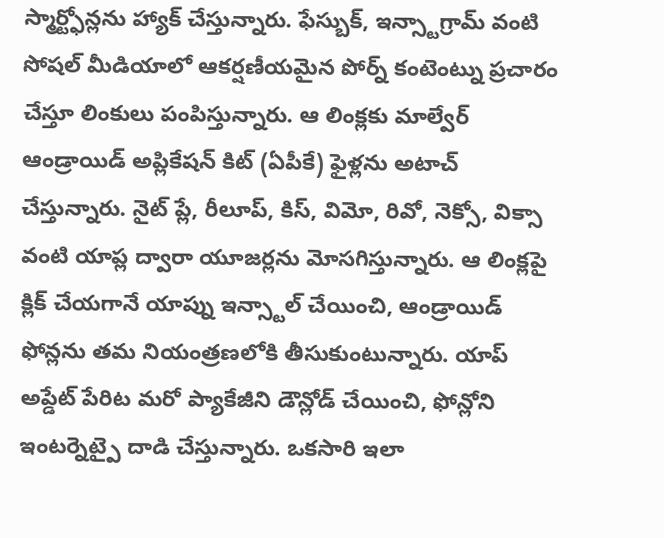స్మార్ట్ఫోన్లను హ్యాక్ చేస్తున్నారు. ఫేస్బుక్, ఇన్స్టాగ్రామ్ వంటి సోషల్ మీడియాలో ఆకర్షణీయమైన పోర్న్ కంటెంట్ను ప్రచారం చేస్తూ లింకులు పంపిస్తున్నారు. ఆ లింక్లకు మాల్వేర్ ఆండ్రాయిడ్ అప్లికేషన్ కిట్ (ఏపీకే) ఫైళ్లను అటాచ్ చేస్తున్నారు. నైట్ ప్లే, రీలూప్, కిస్, విమో, రివో, నెక్సో, విక్సా వంటి యాప్ల ద్వారా యూజర్లను మోసగిస్తున్నారు. ఆ లింక్లపై క్లిక్ చేయగానే యాప్ను ఇన్స్టాల్ చేయించి, ఆండ్రాయిడ్ ఫోన్లను తమ నియంత్రణలోకి తీసుకుంటున్నారు. యాప్ అప్డేట్ పేరిట మరో ప్యాకేజీని డౌన్లోడ్ చేయించి, ఫోన్లోని ఇంటర్నెట్పై దాడి చేస్తున్నారు. ఒకసారి ఇలా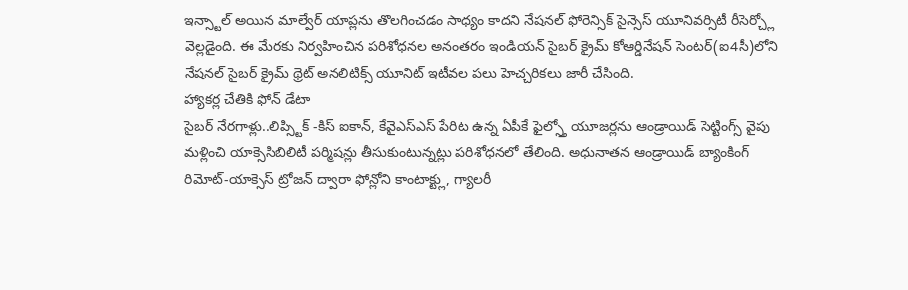ఇన్స్టాల్ అయిన మాల్వేర్ యాప్లను తొలగించడం సాధ్యం కాదని నేషనల్ ఫోరెన్సిక్ సైన్సెస్ యూనివర్సిటీ రీసెర్చ్లో వెల్లడైంది. ఈ మేరకు నిర్వహించిన పరిశోధనల అనంతరం ఇండియన్ సైబర్ క్రైమ్ కోఆర్డినేషన్ సెంటర్(ఐ4సీ)లోని నేషనల్ సైబర్ క్రైమ్ థ్రెట్ అనలిటిక్స్ యూనిట్ ఇటీవల పలు హెచ్చరికలు జారీ చేసింది.
హ్యాకర్ల చేతికి ఫోన్ డేటా
సైబర్ నేరగాళ్లు..లిప్స్టిక్ -కిస్ ఐకాన్, కేవైఎస్ఎస్ పేరిట ఉన్న ఏపీకే ఫైల్స్తో యూజర్లను ఆండ్రాయిడ్ సెట్టింగ్స్ వైపు మళ్లించి యాక్సెసిబిలిటీ పర్మిషన్లు తీసుకుంటున్నట్లు పరిశోధనలో తేలింది. అధునాతన ఆండ్రాయిడ్ బ్యాంకింగ్ రిమోట్-యాక్సెస్ ట్రోజన్ ద్వారా ఫోన్లోని కాంటాక్ట్లు, గ్యాలరీ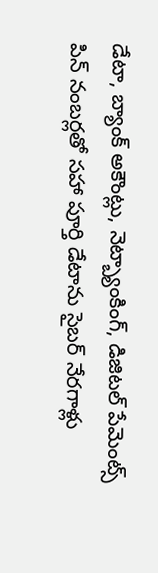డేటా, బ్యాంక్ అకౌంట్లు, నెట్బ్యాంకింగ్, డిజిటల్ పేమెంట్స్ పిన్ నంబర్లతో సహా పూర్తి డేటాను సైబర్ నేరగాళ్లు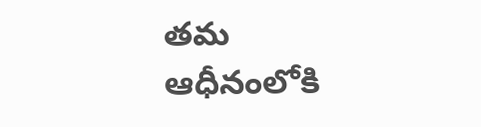తమ ఆధీనంలోకి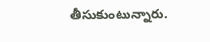తీసుకుంటున్నారు.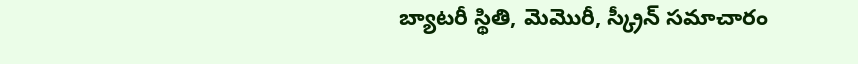బ్యాటరీ స్థితి, మెమొరీ, స్క్రీన్ సమాచారం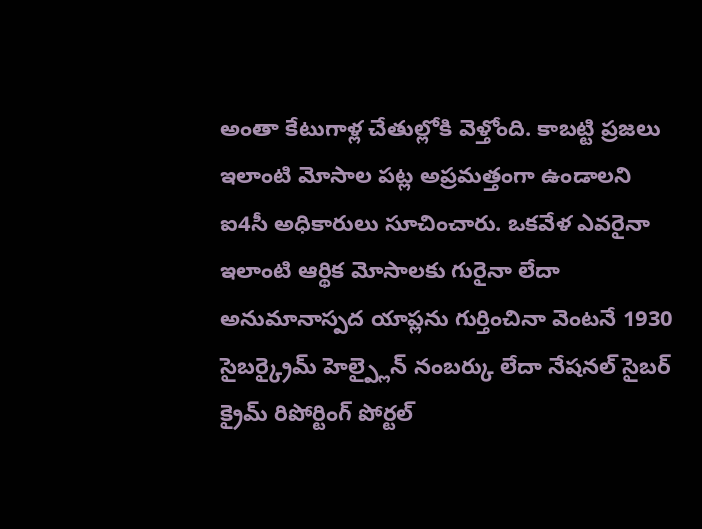అంతా కేటుగాళ్ల చేతుల్లోకి వెళ్తోంది. కాబట్టి ప్రజలు ఇలాంటి మోసాల పట్ల అప్రమత్తంగా ఉండాలని ఐ4సీ అధికారులు సూచించారు. ఒకవేళ ఎవరైనా ఇలాంటి ఆర్థిక మోసాలకు గురైనా లేదా అనుమానాస్పద యాప్లను గుర్తించినా వెంటనే 1930 సైబర్క్రైమ్ హెల్ప్లైన్ నంబర్కు లేదా నేషనల్ సైబర్ క్రైమ్ రిపోర్టింగ్ పోర్టల్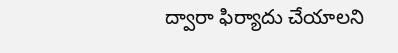ద్వారా ఫిర్యాదు చేయాలని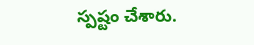స్పష్టం చేశారు.